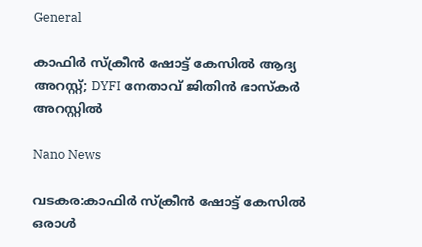General

കാഫിർ സ്ക്രീൻ ഷോട്ട് കേസിൽ ആദ്യ അറസ്റ്റ്; DYFI നേതാവ് ജിതിൻ ഭാസ്‌കർ അറസ്റ്റിൽ

Nano News

വടകര:കാഫിർ സ്ക്രീൻ ഷോട്ട് കേസിൽ ഒരാൾ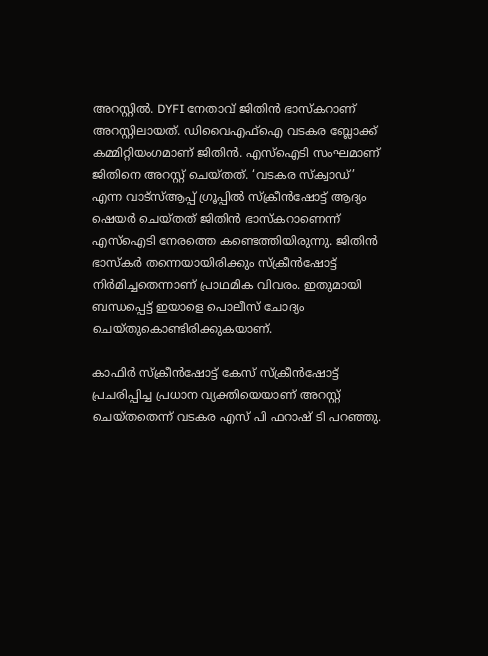അറസ്റ്റിൽ. DYFI നേതാവ് ജിതിൻ ഭാസ്‌കറാണ് അറസ്റ്റിലായത്. ഡിവൈഎഫ്ഐ വടകര ബ്ലോക്ക് കമ്മിറ്റിയംഗമാണ് ജിതിൻ. എസ്‌ഐടി സംഘമാണ് ജിതിനെ അറസ്റ്റ് ചെയ്‌തത്‌. ‘വടകര സ്ക്വാഡ്’ എന്ന വാട്സ്ആപ്പ് ഗ്രൂപ്പിൽ സ്ക്രീൻഷോട്ട് ആദ്യം ഷെയർ ചെയ്തത് ജിതിൻ ഭാസ്കറാണെന്ന് എസ്ഐടി നേരത്തെ കണ്ടെത്തിയിരുന്നു. ജിതിൻ ഭാസ്കർ തന്നെയായിരിക്കും സ്ക്രീൻഷോട്ട് നിർമിച്ചതെന്നാണ് പ്രാഥമിക വിവരം. ഇതുമായി ബന്ധപ്പെട്ട് ഇയാളെ പൊലീസ് ചോദ്യം ചെയ്തുകൊണ്ടിരിക്കുകയാണ്.

കാഫിർ സ്ക്രീൻഷോട്ട് കേസ് സ്ക്രീൻഷോട്ട് പ്രചരിപ്പിച്ച പ്രധാന വ്യക്തിയെയാണ് അറസ്റ്റ് ചെയ്തതെന്ന് വടകര എസ് പി ഫറാഷ് ടി പറഞ്ഞു.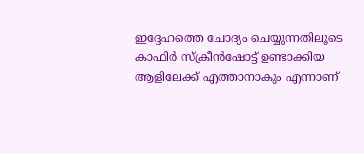ഇദ്ദേഹത്തെ ചോദ്യം ചെയ്യുന്നതിലൂടെ കാഫിർ സ്ക്രീൻഷോട്ട് ഉണ്ടാക്കിയ ആളിലേക്ക് എത്താനാകും എന്നാണ്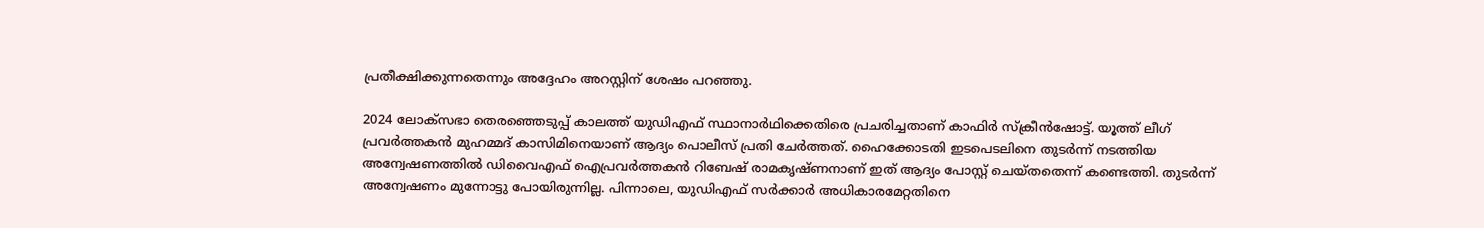പ്രതീക്ഷിക്കുന്നതെന്നും അദ്ദേഹം അറസ്റ്റിന് ശേഷം പറഞ്ഞു.

2024 ലോക്‌സഭാ തെരഞ്ഞെടുപ്പ് കാലത്ത് യുഡിഎഫ് സ്ഥാനാര്‍ഥിക്കെതിരെ പ്രചരിച്ചതാണ് കാഫിര്‍ സ്‌ക്രീന്‍ഷോട്ട്. യൂത്ത് ലീഗ് പ്രവര്‍ത്തകന്‍ മുഹമ്മദ് കാസിമിനെയാണ് ആദ്യം പൊലീസ് പ്രതി ചേര്‍ത്തത്. ഹൈക്കോടതി ഇടപെടലിനെ തുടര്‍ന്ന് നടത്തിയ അന്വേഷണത്തില്‍ ഡിവൈഎഫ് ഐപ്രവര്‍ത്തകന്‍ റിബേഷ് രാമകൃഷ്ണനാണ് ഇത് ആദ്യം പോസ്റ്റ് ചെയ്തതെന്ന് കണ്ടെത്തി. തുടര്‍ന്ന് അന്വേഷണം മുന്നോട്ടു പോയിരുന്നില്ല. പിന്നാലെ, യുഡിഎഫ് സർക്കാർ അധികാരമേറ്റതിനെ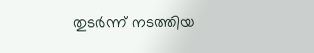തുടർന്ന് നടത്തിയ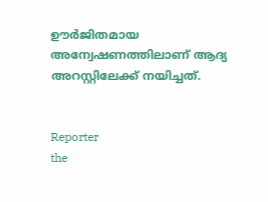ഊർജിതമായ അന്വേഷണത്തിലാണ് ആദ്യ അറസ്റ്റിലേക്ക് നയിച്ചത്.


Reporter
the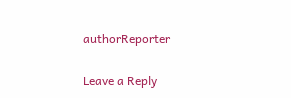authorReporter

Leave a Reply